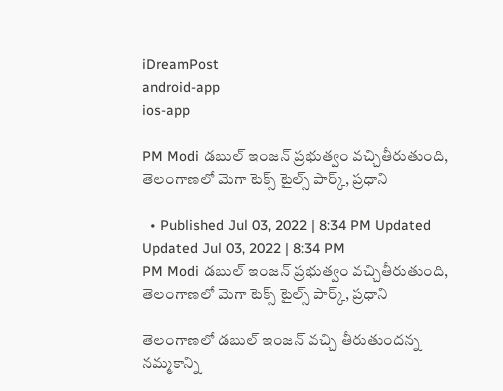iDreamPost
android-app
ios-app

PM Modi డ‌బుల్ ఇంజ‌న్ ప్ర‌భుత్వం వ‌చ్చితీరుతుంది, తెలంగాణలో మెగా టెక్స్ టైల్స్ పార్క్, ప్ర‌ధాని

  • Published Jul 03, 2022 | 8:34 PM Updated Updated Jul 03, 2022 | 8:34 PM
PM Modi డ‌బుల్ ఇంజ‌న్ ప్ర‌భుత్వం వ‌చ్చితీరుతుంది,  తెలంగాణలో మెగా టెక్స్ టైల్స్ పార్క్, ప్ర‌ధాని

తెలంగాణ‌లో డ‌బుల్ ఇంజ‌న్ వ‌చ్చి తీరుతుంద‌న్న న‌మ్మ‌కాన్ని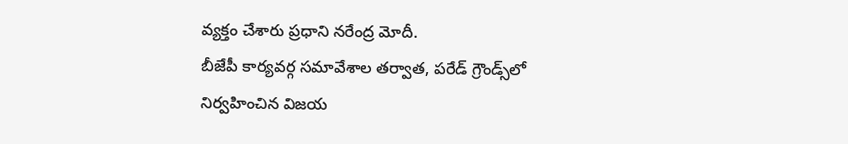వ్య‌క్తం చేశారు ప్ర‌ధాని న‌రేంద్ర మోదీ.
బీజేపీ కార్యవర్గ సమావేశాల త‌ర్వాత‌, పరేడ్‌ గ్రౌండ్స్‌లో నిర్వహించిన విజయ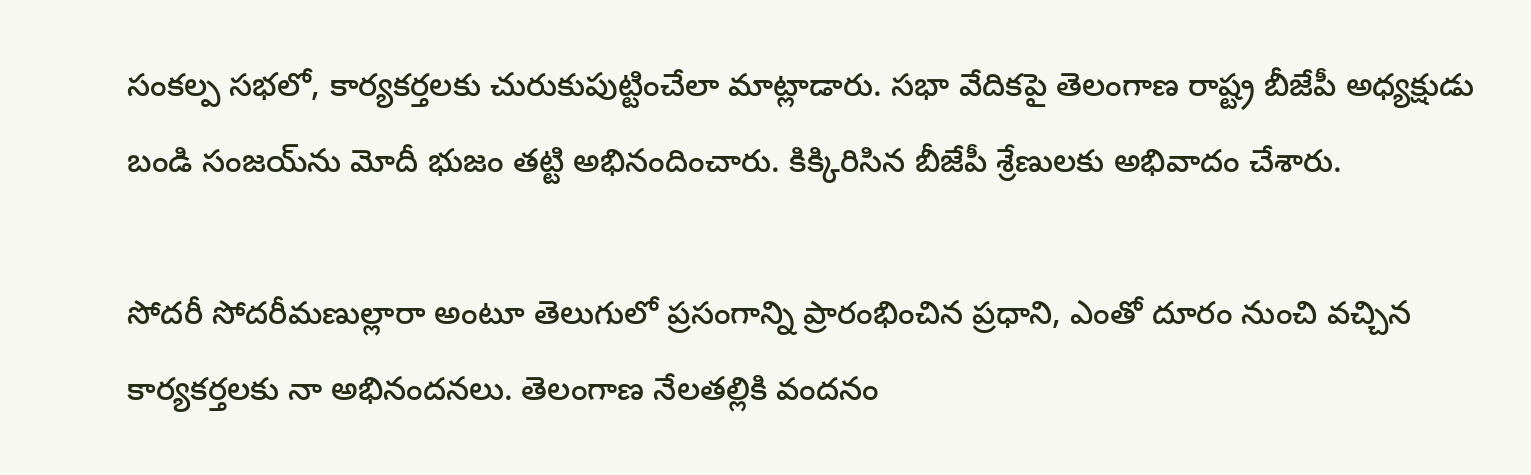సంకల్ప సభలో, కార్య‌క‌ర్త‌ల‌కు చురుకుపుట్టించేలా మాట్లాడారు. సభా వేదికపై తెలంగాణ రాష్ట్ర బీజేపీ అధ్యక్షుడు బండి సంజయ్‌ను మోదీ భుజం తట్టి అభినందించారు. కిక్కిరిసిన బీజేపీ శ్రేణుల‌కు అభివాదం చేశారు.

సోద‌రీ సోద‌రీమ‌ణుల్లారా అంటూ తెలుగులో ప్ర‌సంగాన్ని ప్రారంభించిన ప్ర‌ధాని, ఎంతో దూరం నుంచి వ‌చ్చిన కార్య‌క‌ర్త‌ల‌కు నా అభినంద‌న‌లు. తెలంగాణ నేల‌తల్లికి వంద‌నం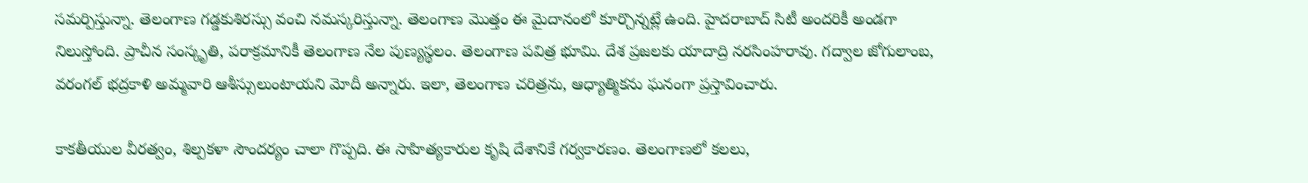స‌మ‌ర్పిస్తున్నా. తెలంగాణ గ‌డ్డ‌కుశిర‌స్సు వంచి న‌మ‌స్క‌రిస్తున్నా. తెలంగాణ మొత్తం ఈ మైదానంలో కూర్చొన్న‌ట్లే ఉంది. హైద‌రాబాద్ సిటీ అంద‌రికీ అండ‌గా నిలుస్తోంది. ప్రాచీన సంస్కృతి, ప‌రాక్ర‌మానికీ తెలంగాణ నేల‌ పుణ్య‌స్థ‌లం. తెలంగాణ ప‌విత్ర భూమి. దేశ ప్ర‌జ‌ల‌కు యాదాద్రి న‌ర‌సింహ‌రావు. గ‌ద్వాల జోగులాంబ‌, వ‌రంగ‌ల్ భ‌ద్ర‌కాళి అమ్మ‌వారి ఆశీస్సులుంటాయ‌ని మోదీ అన్నారు. ఇలా, తెలంగాణ చ‌రిత్ర‌ను, ఆధ్యాత్మిక‌ను ఘనంగా ప్ర‌స్తావించారు.

కాకతీయుల వీరత్వం, శిల్పకళా సౌందర్యం చాలా గొప్పది. ఈ సాహిత్యకారుల కృషి దేశానికే గర్వకారణం. తెలంగాణలో కలలు,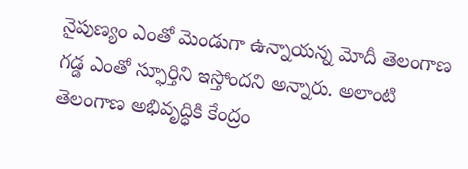నైపుణ్యం ఎంతో మెండుగా ఉన్నాయ‌న్న మోదీ తెలంగాణ గడ్డ ఎంతో స్ఫూర్తిని ఇస్తోంద‌ని అన్నారు. అలాంటి తెలంగాణ అభివృద్ధికి కేంద్రం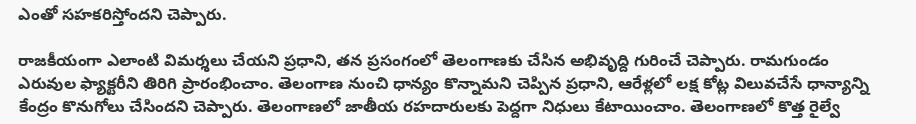ఎంతో సహకరిస్తోంద‌ని చెప్పారు.

రాజ‌కీయంగా ఎలాంటి విమ‌ర్శ‌లు చేయ‌ని ప్ర‌ధాని, త‌న ప్ర‌సంగంలో తెలంగాణ‌కు చేసిన అభివృద్ది గురించే చెప్పారు. రామగుండం ఎరువుల ఫ్యాక్టరీని తిరిగి ప్రారంభించాం. తెలంగాణ నుంచి ధాన్యం కొన్నామ‌ని చెప్పిన ప్ర‌ధాని, ఆరేళ్ల‌లో లక్ష కోట్ల విలువచేసే ధాన్యాన్ని కేంద్రం కొనుగోలు చేసింద‌ని చెప్పారు. తెలంగాణ‌లో జాతీయ రహదారులకు పెద్ద‌గా నిధులు కేటాయించాం. తెలంగాణలో కొత్త రైల్వే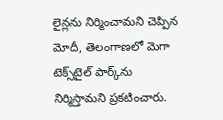లైన్లను నిర్మించామ‌ని చెప్పిన మోదీ, తెలంగాణలో మెగా టెక్స్‌టైల్‌ పార్క్‌ను నిర్మిస్తామ‌ని ప్ర‌క‌టించారు.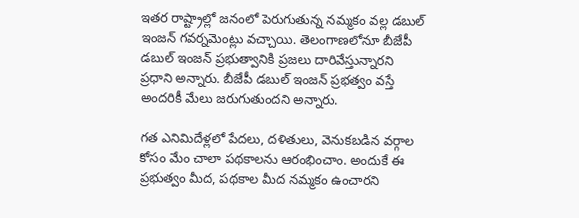ఇత‌ర రాష్ట్రాల్లో జ‌నంలో పెరుగుతున్న న‌మ్మ‌కం వ‌ల్ల‌ డ‌బుల్ ఇంజ‌న్ గ‌వ‌ర్న‌మెంట్లు వ‌చ్చాయి. తెలంగాణ‌లోనూ బీజేపీ డబుల్ ఇంజ‌న్ ప్ర‌భుత్వానికి ప్ర‌జ‌లు దారివేస్తున్నార‌ని ప్ర‌ధాని అన్నారు. బీజేపీ డ‌బుల్ ఇంజ‌న్ ప్ర‌భ‌త్వం వ‌స్తే అంద‌రికీ మేలు జ‌రుగుతుంద‌ని అన్నారు.

గ‌త ఎనిమిదేళ్ల‌లో పేద‌లు, ద‌ళితులు, వెనుక‌బ‌డిన వ‌ర్గాల కోసం మేం చాలా ప‌థ‌కాల‌ను ఆరంభించాం. అందుకే ఈ ప్ర‌భుత్వం మీద, ప‌థ‌కాల మీద న‌మ్మ‌కం ఉంచారని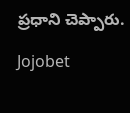ప్ర‌ధాని చెప్పారు.

Jojobet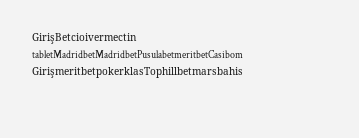GirişBetcioivermectin tabletMadridbetMadridbetPusulabetmeritbetCasibom GirişmeritbetpokerklasTophillbetmarsbahis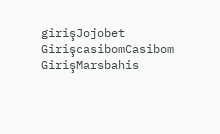girişJojobet GirişcasibomCasibom GirişMarsbahis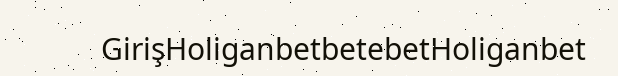GirişHoliganbetbetebetHoliganbet